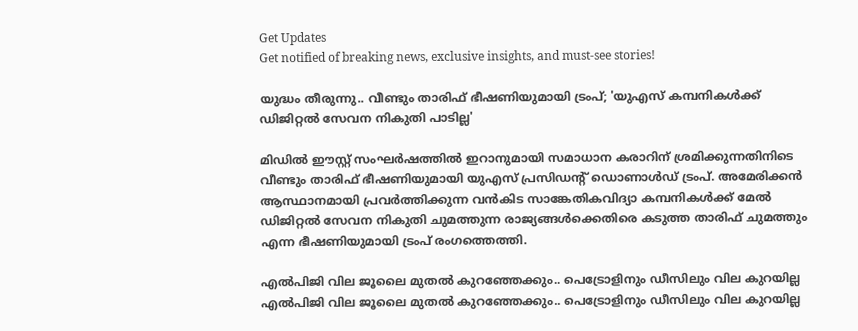Get Updates
Get notified of breaking news, exclusive insights, and must-see stories!

യുദ്ധം തീരുന്നു.. വീണ്ടും താരിഫ് ഭീഷണിയുമായി ട്രംപ്; 'യുഎസ് കമ്പനികള്‍ക്ക് ഡിജിറ്റല്‍ സേവന നികുതി പാടില്ല'

മിഡില്‍ ഈസ്റ്റ് സംഘര്‍ഷത്തില്‍ ഇറാനുമായി സമാധാന കരാറിന് ശ്രമിക്കുന്നതിനിടെ വീണ്ടും താരിഫ് ഭീഷണിയുമായി യുഎസ് പ്രസിഡന്റ് ഡൊണാള്‍ഡ് ട്രംപ്. അമേരിക്കന്‍ ആസ്ഥാനമായി പ്രവര്‍ത്തിക്കുന്ന വന്‍കിട സാങ്കേതികവിദ്യാ കമ്പനികള്‍ക്ക് മേല്‍ ഡിജിറ്റല്‍ സേവന നികുതി ചുമത്തുന്ന രാജ്യങ്ങള്‍ക്കെതിരെ കടുത്ത താരിഫ് ചുമത്തും എന്ന ഭീഷണിയുമായി ട്രംപ് രംഗത്തെത്തി.

എല്‍പിജി വില ജൂലൈ മുതല്‍ കുറഞ്ഞേക്കും.. പെട്രോളിനും ഡീസിലും വില കുറയില്ല
എല്‍പിജി വില ജൂലൈ മുതല്‍ കുറഞ്ഞേക്കും.. പെട്രോളിനും ഡീസിലും വില കുറയില്ല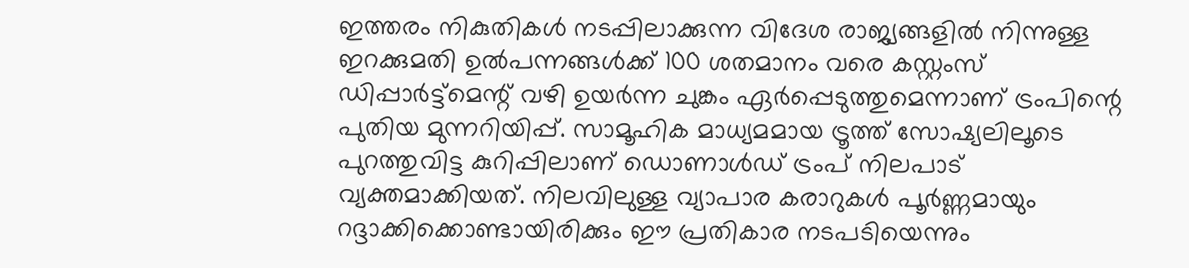ഇത്തരം നികുതികള്‍ നടപ്പിലാക്കുന്ന വിദേശ രാജ്യങ്ങളില്‍ നിന്നുള്ള ഇറക്കുമതി ഉല്‍പന്നങ്ങള്‍ക്ക് 100 ശതമാനം വരെ കസ്റ്റംസ് ഡിപ്പാര്‍ട്ട്‌മെന്റ് വഴി ഉയര്‍ന്ന ചുങ്കം ഏര്‍പ്പെടുത്തുമെന്നാണ് ട്രംപിന്റെ പുതിയ മുന്നറിയിപ്പ്. സാമൂഹിക മാധ്യമമായ ട്രൂത്ത് സോഷ്യലിലൂടെ പുറത്തുവിട്ട കുറിപ്പിലാണ് ഡൊണാള്‍ഡ് ട്രംപ് നിലപാട് വ്യക്തമാക്കിയത്. നിലവിലുള്ള വ്യാപാര കരാറുകള്‍ പൂര്‍ണ്ണമായും റദ്ദാക്കിക്കൊണ്ടായിരിക്കും ഈ പ്രതികാര നടപടിയെന്നും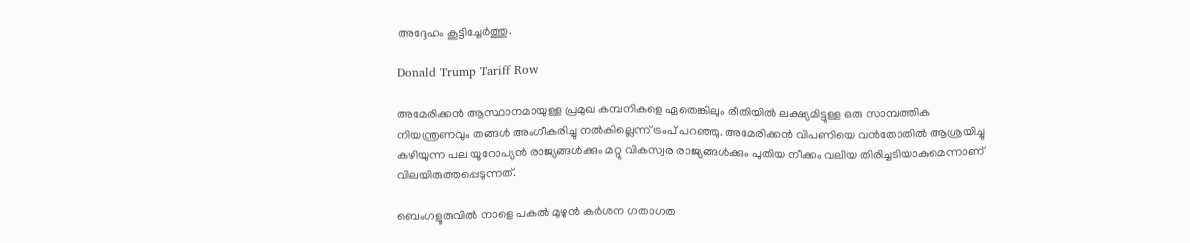അദ്ദേഹം കൂട്ടിച്ചേര്‍ത്തു.

Donald Trump Tariff Row

അമേരിക്കന്‍ ആസ്ഥാനമായുള്ള പ്രമുഖ കമ്പനികളെ ഏതെങ്കിലും രീതിയില്‍ ലക്ഷ്യമിട്ടുള്ള ഒരു സാമ്പത്തിക നിയന്ത്രണവും തങ്ങള്‍ അംഗീകരിച്ചു നല്‍കില്ലെന്ന് ട്രംപ് പറഞ്ഞു. അമേരിക്കന്‍ വിപണിയെ വന്‍തോതില്‍ ആശ്രയിച്ചു കഴിയുന്ന പല യൂറോപ്യന്‍ രാജ്യങ്ങള്‍ക്കും മറ്റു വികസ്വര രാജ്യങ്ങള്‍ക്കും പുതിയ നീക്കം വലിയ തിരിച്ചടിയാകുമെന്നാണ് വിലയിരുത്തപ്പെടുന്നത്.

ബെംഗളൂരുവില്‍ നാളെ പകല്‍ മുഴുന്‍ കര്‍ശന ഗതാഗത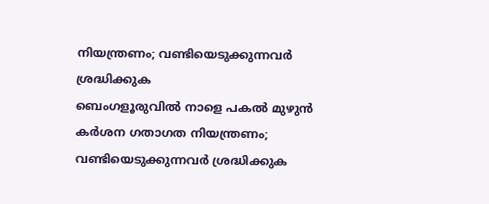നിയന്ത്രണം; വണ്ടിയെടുക്കുന്നവര്‍ ശ്രദ്ധിക്കുക
ബെംഗളൂരുവില്‍ നാളെ പകല്‍ മുഴുന്‍ കര്‍ശന ഗതാഗത നിയന്ത്രണം; വണ്ടിയെടുക്കുന്നവര്‍ ശ്രദ്ധിക്കുക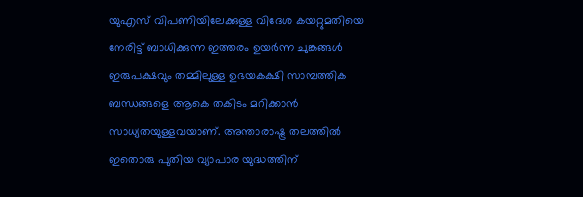യുഎസ് വിപണിയിലേക്കുള്ള വിദേശ കയറ്റുമതിയെ നേരിട്ട് ബാധിക്കുന്ന ഇത്തരം ഉയര്‍ന്ന ചുങ്കങ്ങള്‍ ഇരുപക്ഷവും തമ്മിലുള്ള ഉഭയകക്ഷി സാമ്പത്തിക ബന്ധങ്ങളെ ആകെ തകിടം മറിക്കാന്‍ സാധ്യതയുള്ളവയാണ്. അന്താരാഷ്ട്ര തലത്തില്‍ ഇതൊരു പുതിയ വ്യാപാര യുദ്ധത്തിന്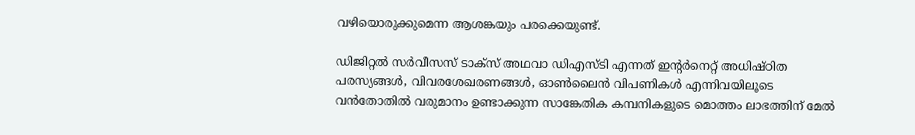വഴിയൊരുക്കുമെന്ന ആശങ്കയും പരക്കെയുണ്ട്.

ഡിജിറ്റല്‍ സര്‍വീസസ് ടാക്‌സ് അഥവാ ഡിഎസ്ടി എന്നത് ഇന്റര്‍നെറ്റ് അധിഷ്ഠിത പരസ്യങ്ങള്‍, വിവരശേഖരണങ്ങള്‍, ഓണ്‍ലൈന്‍ വിപണികള്‍ എന്നിവയിലൂടെ വന്‍തോതില്‍ വരുമാനം ഉണ്ടാക്കുന്ന സാങ്കേതിക കമ്പനികളുടെ മൊത്തം ലാഭത്തിന് മേല്‍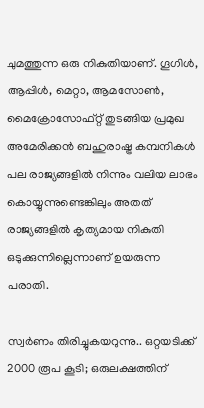ചുമത്തുന്ന ഒരു നികുതിയാണ്. ഗൂഗിള്‍, ആപ്പിള്‍, മെറ്റാ, ആമസോണ്‍, മൈക്രോസോഫ്റ്റ് തുടങ്ങിയ പ്രമുഖ അമേരിക്കന്‍ ബഹുരാഷ്ട്ര കമ്പനികള്‍ പല രാജ്യങ്ങളില്‍ നിന്നും വലിയ ലാഭം കൊയ്യുന്നുണ്ടെങ്കിലും അതത് രാജ്യങ്ങളില്‍ കൃത്യമായ നികുതി ഒടുക്കുന്നില്ലെന്നാണ് ഉയരുന്ന പരാതി.

സ്വര്‍ണം തിരിച്ചുകയറുന്നു.. ഒറ്റയടിക്ക് 2000 രൂപ കൂടി; ഒരുലക്ഷത്തിന്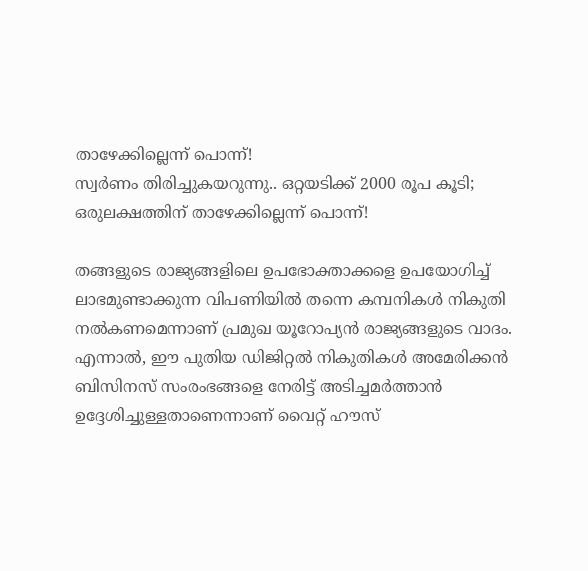താഴേക്കില്ലെന്ന് പൊന്ന്!
സ്വര്‍ണം തിരിച്ചുകയറുന്നു.. ഒറ്റയടിക്ക് 2000 രൂപ കൂടി; ഒരുലക്ഷത്തിന് താഴേക്കില്ലെന്ന് പൊന്ന്!

തങ്ങളുടെ രാജ്യങ്ങളിലെ ഉപഭോക്താക്കളെ ഉപയോഗിച്ച് ലാഭമുണ്ടാക്കുന്ന വിപണിയില്‍ തന്നെ കമ്പനികള്‍ നികുതി നല്‍കണമെന്നാണ് പ്രമുഖ യൂറോപ്യന്‍ രാജ്യങ്ങളുടെ വാദം. എന്നാല്‍, ഈ പുതിയ ഡിജിറ്റല്‍ നികുതികള്‍ അമേരിക്കന്‍ ബിസിനസ് സംരംഭങ്ങളെ നേരിട്ട് അടിച്ചമര്‍ത്താന്‍ ഉദ്ദേശിച്ചുള്ളതാണെന്നാണ് വൈറ്റ് ഹൗസ്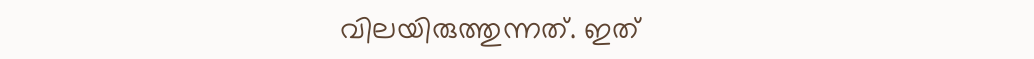വിലയിരുത്തുന്നത്. ഇത്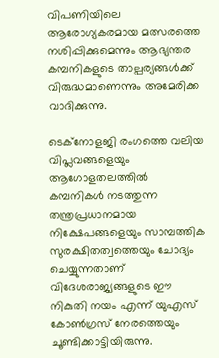വിപണിയിലെ ആരോഗ്യകരമായ മത്സരത്തെ നശിപ്പിക്കുമെന്നും ആഭ്യന്തര കമ്പനികളുടെ താല്പര്യങ്ങള്‍ക്ക് വിരുദ്ധമാണെന്നും അമേരിക്ക വാദിക്കുന്നു.

ടെക്‌നോളജി രംഗത്തെ വലിയ വിപ്ലവങ്ങളെയും ആഗോളതലത്തില്‍ കമ്പനികള്‍ നടത്തുന്ന തന്ത്രപ്രധാനമായ നിക്ഷേപങ്ങളെയും സാമ്പത്തിക സുരക്ഷിതത്വത്തെയും ചോദ്യം ചെയ്യുന്നതാണ് വിദേശരാജ്യങ്ങളുടെ ഈ നികുതി നയം എന്ന് യുഎസ് കോണ്‍ഗ്രസ് നേരത്തെയും ചൂണ്ടിക്കാട്ടിയിരുന്നു.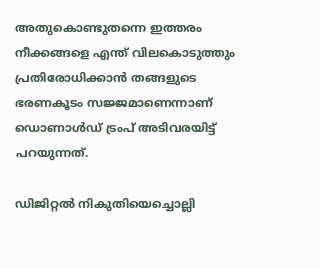അതുകൊണ്ടുതന്നെ ഇത്തരം നീക്കങ്ങളെ എന്ത് വിലകൊടുത്തും പ്രതിരോധിക്കാന്‍ തങ്ങളുടെ ഭരണകൂടം സജ്ജമാണെന്നാണ് ഡൊണാള്‍ഡ് ട്രംപ് അടിവരയിട്ട് പറയുന്നത്.

ഡിജിറ്റല്‍ നികുതിയെച്ചൊല്ലി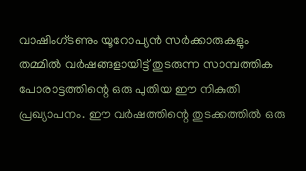വാഷിംഗ്ടണും യൂറോപ്യന്‍ സര്‍ക്കാരുകളും തമ്മില്‍ വര്‍ഷങ്ങളായിട്ട് തുടരുന്ന സാമ്പത്തിക പോരാട്ടത്തിന്റെ ഒരു പുതിയ ഈ നികുതി പ്രഖ്യാപനം. ഈ വര്‍ഷത്തിന്റെ തുടക്കത്തില്‍ ഒരു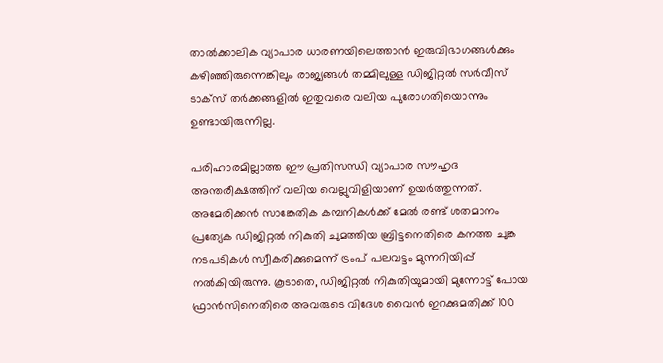താല്‍ക്കാലിക വ്യാപാര ധാരണയിലെത്താന്‍ ഇരുവിഭാഗങ്ങള്‍ക്കും കഴിഞ്ഞിരുന്നെങ്കിലും രാജ്യങ്ങള്‍ തമ്മിലുള്ള ഡിജിറ്റല്‍ സര്‍വീസ് ടാക്‌സ് തര്‍ക്കങ്ങളില്‍ ഇതുവരെ വലിയ പുരോഗതിയൊന്നും ഉണ്ടായിരുന്നില്ല.

പരിഹാരമില്ലാത്ത ഈ പ്രതിസന്ധി വ്യാപാര സൗഹൃദ അന്തരീക്ഷത്തിന് വലിയ വെല്ലുവിളിയാണ് ഉയര്‍ത്തുന്നത്. അമേരിക്കന്‍ സാങ്കേതിക കമ്പനികള്‍ക്ക് മേല്‍ രണ്ട് ശതമാനം പ്രത്യേക ഡിജിറ്റല്‍ നികുതി ചുമത്തിയ ബ്രിട്ടനെതിരെ കനത്ത ചുങ്ക നടപടികള്‍ സ്വീകരിക്കുമെന്ന് ട്രംപ് പലവട്ടം മുന്നറിയിപ്പ് നല്‍കിയിരുന്നു. കൂടാതെ, ഡിജിറ്റല്‍ നികുതിയുമായി മുന്നോട്ട് പോയ ഫ്രാന്‍സിനെതിരെ അവരുടെ വിദേശ വൈന്‍ ഇറക്കുമതിക്ക് 100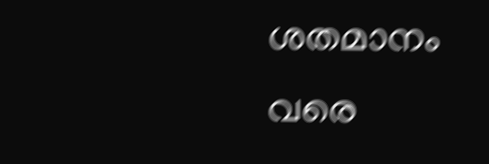ശതമാനം വരെ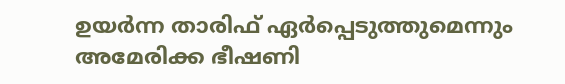ഉയര്‍ന്ന താരിഫ് ഏര്‍പ്പെടുത്തുമെന്നും അമേരിക്ക ഭീഷണി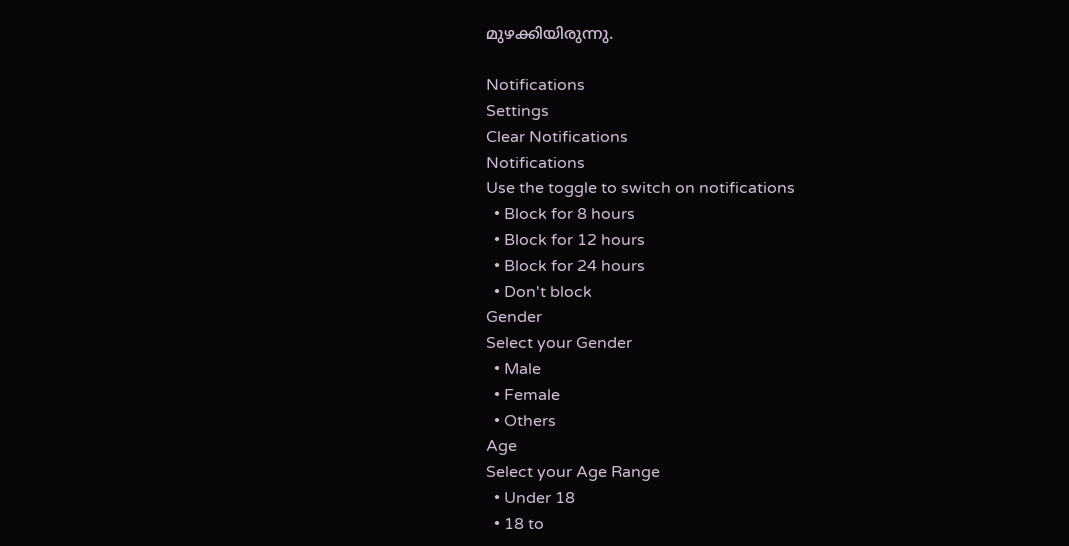മുഴക്കിയിരുന്നു.

Notifications
Settings
Clear Notifications
Notifications
Use the toggle to switch on notifications
  • Block for 8 hours
  • Block for 12 hours
  • Block for 24 hours
  • Don't block
Gender
Select your Gender
  • Male
  • Female
  • Others
Age
Select your Age Range
  • Under 18
  • 18 to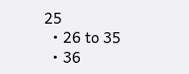25
  • 26 to 35
  • 36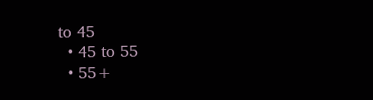to 45
  • 45 to 55
  • 55+